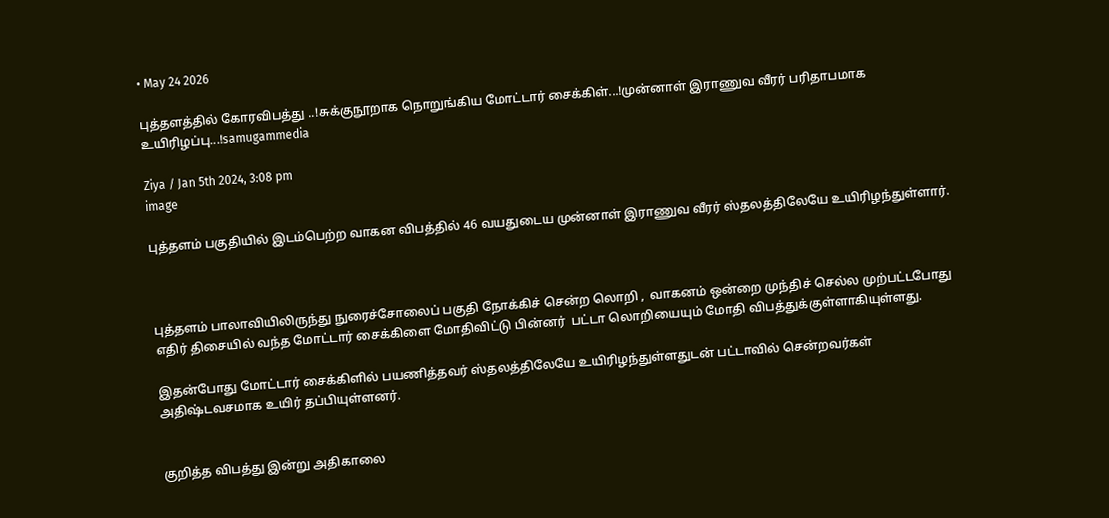• May 24 2026

புத்தளத்தில் கோரவிபத்து ..!சுக்குநூறாக நொறுங்கிய மோட்டார் சைக்கிள்...!முன்னாள் இராணுவ வீரர் பரிதாபமாக உயிரிழப்பு...!samugammedia

Ziya / Jan 5th 2024, 3:08 pm
image

புத்தளம் பகுதியில் இடம்பெற்ற வாகன விபத்தில் 46 வயதுடைய முன்னாள் இராணுவ வீரர் ஸ்தலத்திலேயே உயிரிழந்துள்ளார்.



புத்தளம் பாலாவியிலிருந்து நுரைச்சோலைப் பகுதி நோக்கிச் சென்ற லொறி ,  வாகனம் ஒன்றை முந்திச் செல்ல முற்பட்டபோது எதிர் திசையில் வந்த மோட்டார் சைக்கிளை மோதிவிட்டு பின்னர்  பட்டா லொறியையும் மோதி விபத்துக்குள்ளாகியுள்ளது.

இதன்போது மோட்டார் சைக்கிளில் பயணித்தவர் ஸ்தலத்திலேயே உயிரிழந்துள்ளதுடன் பட்டாவில் சென்றவர்கள் அதிஷ்டவசமாக உயிர் தப்பியுள்ளனர்.


குறித்த விபத்து இன்று அதிகாலை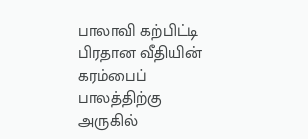பாலாவி கற்பிட்டி பிரதான வீதியின் கரம்பைப் பாலத்திற்கு அருகில்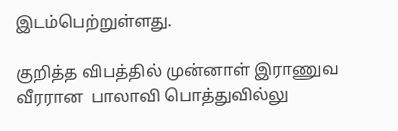இடம்பெற்றுள்ளது.

குறித்த விபத்தில் முன்னாள் இராணுவ வீரரான  பாலாவி பொத்துவில்லு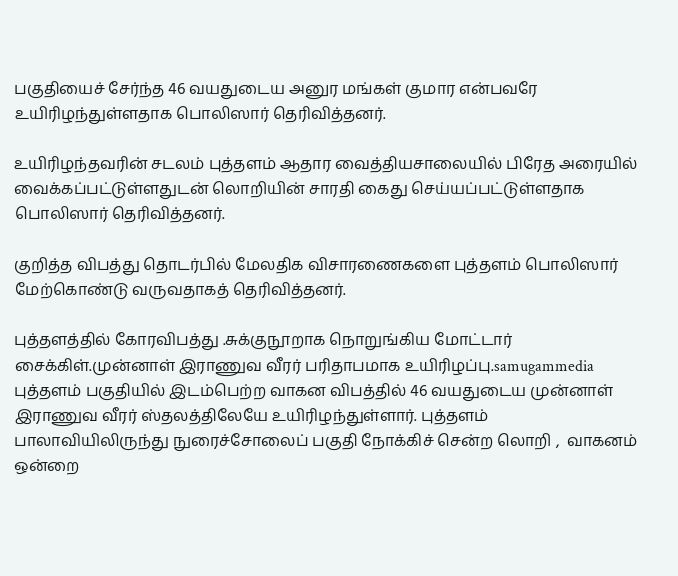பகுதியைச் சேர்ந்த 46 வயதுடைய அனுர மங்கள் குமார என்பவரே உயிரிழந்துள்ளதாக பொலிஸார் தெரிவித்தனர்.

உயிரிழந்தவரின் சடலம் புத்தளம் ஆதார வைத்தியசாலையில் பிரேத அரையில் வைக்கப்பட்டுள்ளதுடன் லொறியின் சாரதி கைது செய்யப்பட்டுள்ளதாக பொலிஸார் தெரிவித்தனர்.

குறித்த விபத்து தொடர்பில் மேலதிக விசாரணைகளை புத்தளம் பொலிஸார் மேற்கொண்டு வருவதாகத் தெரிவித்தனர்.

புத்தளத்தில் கோரவிபத்து .சுக்குநூறாக நொறுங்கிய மோட்டார் சைக்கிள்.முன்னாள் இராணுவ வீரர் பரிதாபமாக உயிரிழப்பு.samugammedia புத்தளம் பகுதியில் இடம்பெற்ற வாகன விபத்தில் 46 வயதுடைய முன்னாள் இராணுவ வீரர் ஸ்தலத்திலேயே உயிரிழந்துள்ளார். புத்தளம் பாலாவியிலிருந்து நுரைச்சோலைப் பகுதி நோக்கிச் சென்ற லொறி ,  வாகனம் ஒன்றை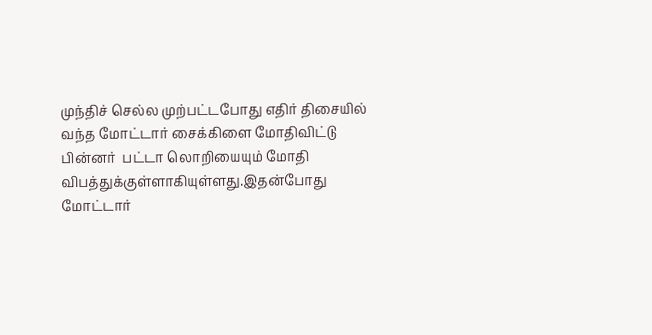முந்திச் செல்ல முற்பட்டபோது எதிர் திசையில் வந்த மோட்டார் சைக்கிளை மோதிவிட்டு பின்னர்  பட்டா லொறியையும் மோதி விபத்துக்குள்ளாகியுள்ளது.இதன்போது மோட்டார்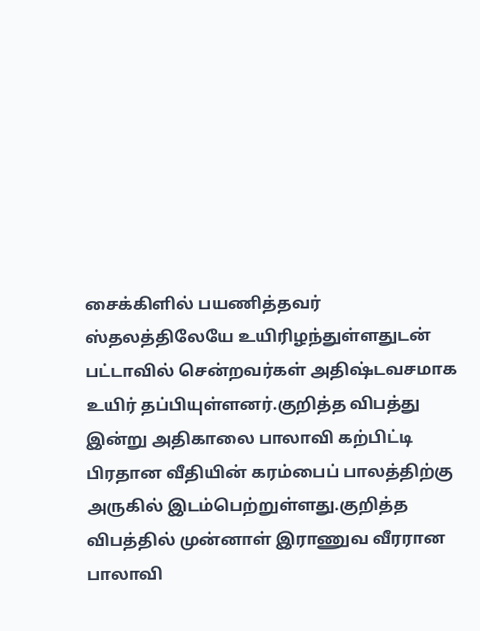சைக்கிளில் பயணித்தவர் ஸ்தலத்திலேயே உயிரிழந்துள்ளதுடன் பட்டாவில் சென்றவர்கள் அதிஷ்டவசமாக உயிர் தப்பியுள்ளனர்.குறித்த விபத்து இன்று அதிகாலை பாலாவி கற்பிட்டி பிரதான வீதியின் கரம்பைப் பாலத்திற்கு அருகில் இடம்பெற்றுள்ளது.குறித்த விபத்தில் முன்னாள் இராணுவ வீரரான  பாலாவி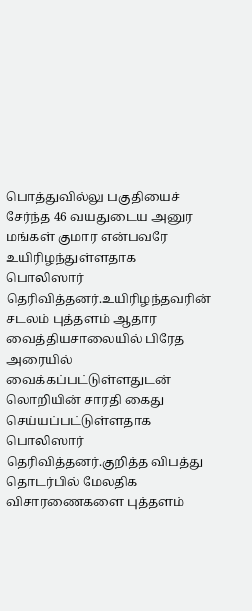பொத்துவில்லு பகுதியைச் சேர்ந்த 46 வயதுடைய அனுர மங்கள் குமார என்பவரே உயிரிழந்துள்ளதாக பொலிஸார் தெரிவித்தனர்.உயிரிழந்தவரின் சடலம் புத்தளம் ஆதார வைத்தியசாலையில் பிரேத அரையில் வைக்கப்பட்டுள்ளதுடன் லொறியின் சாரதி கைது செய்யப்பட்டுள்ளதாக பொலிஸார் தெரிவித்தனர்.குறித்த விபத்து தொடர்பில் மேலதிக விசாரணைகளை புத்தளம்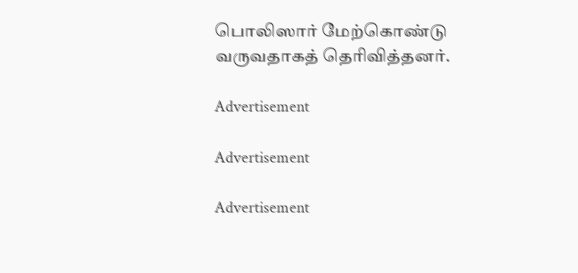பொலிஸார் மேற்கொண்டு வருவதாகத் தெரிவித்தனர்.

Advertisement

Advertisement

Advertisement